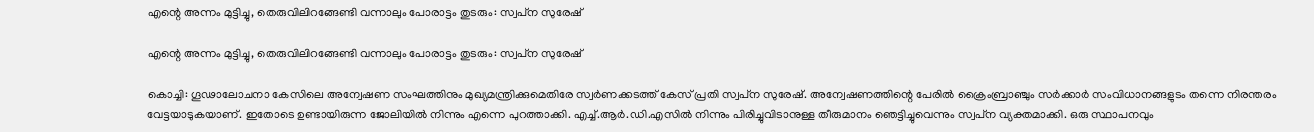എന്റെ അന്നം മുട്ടിച്ചു, തെരുവിലിറങ്ങേണ്ടി വന്നാലും പോരാട്ടം തുടരും: സ്വപ്‌ന സുരേഷ്

എന്റെ അന്നം മുട്ടിച്ചു, തെരുവിലിറങ്ങേണ്ടി വന്നാലും പോരാട്ടം തുടരും: സ്വപ്‌ന സുരേഷ്

കൊച്ചി: ഗൂഢാലോചനാ കേസിലെ അന്വേഷണ സംഘത്തിനും മുഖ്യമന്ത്രിക്കുമെതിരേ സ്വര്‍ണക്കടത്ത് കേസ് പ്രതി സ്വപ്‌ന സുരേഷ്. അന്വേഷണത്തിന്റെ പേരില്‍ ക്രൈംബ്രാഞ്ചും സര്‍ക്കാര്‍ സംവിധാനങ്ങളുടം തന്നെ നിരന്തരം വേട്ടയാടുകയാണ്. ഇതോടെ ഉണ്ടായിരുന്ന ജോലിയില്‍ നിന്നും എന്നെ പുറത്താക്കി. എച്ച്.ആര്‍.ഡി.എസില്‍ നിന്നും പിരിച്ചുവിടാനുള്ള തീരുമാനം ഞെട്ടിച്ചുവെന്നും സ്വപ്‌ന വ്യക്തമാക്കി. ഒരു സ്ഥാപനവും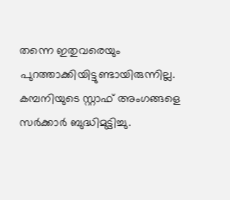തന്നെ ഇതുവരെയും പുറത്താക്കിയിട്ടുണ്ടായിരുന്നില്ല. കമ്പനിയുടെ സ്റ്റാഫ് അംഗങ്ങളെ സര്‍ക്കാര്‍ ബുദ്ധിമുട്ടിച്ചു.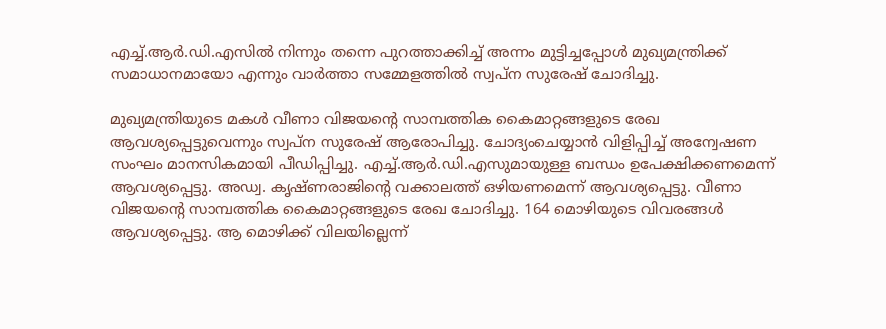എച്ച്.ആര്‍.ഡി.എസില്‍ നിന്നും തന്നെ പുറത്താക്കിച്ച് അന്നം മുട്ടിച്ചപ്പോള്‍ മുഖ്യമന്ത്രിക്ക് സമാധാനമായോ എന്നും വാര്‍ത്താ സമ്മേളത്തില്‍ സ്വപ്‌ന സുരേഷ് ചോദിച്ചു.

മുഖ്യമന്ത്രിയുടെ മകള്‍ വീണാ വിജയന്റെ സാമ്പത്തിക കൈമാറ്റങ്ങളുടെ രേഖ ആവശ്യപ്പെട്ടുവെന്നും സ്വപ്‌ന സുരേഷ് ആരോപിച്ചു. ചോദ്യംചെയ്യാന്‍ വിളിപ്പിച്ച് അന്വേഷണ സംഘം മാനസികമായി പീഡിപ്പിച്ചു. എച്ച്.ആര്‍.ഡി.എസുമായുള്ള ബന്ധം ഉപേക്ഷിക്കണമെന്ന് ആവശ്യപ്പെട്ടു. അഡ്വ. കൃഷ്ണരാജിന്റെ വക്കാലത്ത് ഒഴിയണമെന്ന് ആവശ്യപ്പെട്ടു. വീണാ വിജയന്റെ സാമ്പത്തിക കൈമാറ്റങ്ങളുടെ രേഖ ചോദിച്ചു. 164 മൊഴിയുടെ വിവരങ്ങള്‍ ആവശ്യപ്പെട്ടു. ആ മൊഴിക്ക് വിലയില്ലെന്ന്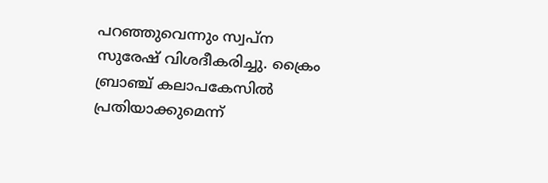പറഞ്ഞുവെന്നും സ്വപ്‌ന സുരേഷ് വിശദീകരിച്ചു. ക്രൈം ബ്രാഞ്ച് കലാപകേസില്‍ പ്രതിയാക്കുമെന്ന്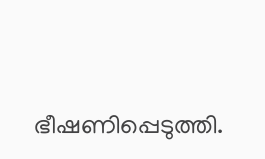ഭീഷണിപ്പെടുത്തി.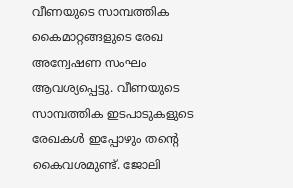വീണയുടെ സാമ്പത്തിക കൈമാറ്റങ്ങളുടെ രേഖ അന്വേഷണ സംഘം ആവശ്യപ്പെട്ടു. വീണയുടെ സാമ്പത്തിക ഇടപാടുകളുടെ രേഖകള്‍ ഇപ്പോഴും തന്റെ കൈവശമുണ്ട്. ജോലി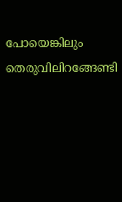പോയെങ്കിലും തെരുവിലിറങ്ങേണ്ടി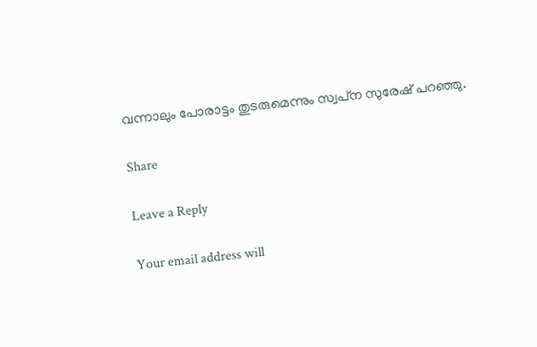വന്നാലും പോരാട്ടം തുടരുമെന്നും സ്വപ്‌ന സുരേഷ് പറഞ്ഞു.

Share

Leave a Reply

Your email address will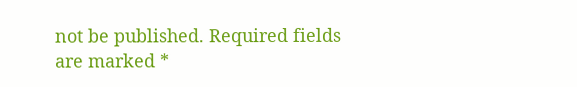not be published. Required fields are marked *